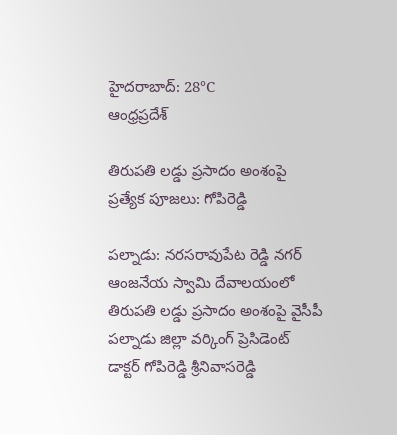హైదరాబాద్: 28°C
ఆంధ్రప్రదేశ్

తిరుపతి లడ్డు ప్రసాదం అంశంపై ప్రత్యేక పూజలు: గోపిరెడ్డి

పల్నాడు: నరసరావుపేట రెడ్డి నగర్ ఆంజనేయ స్వామి దేవాలయంలో తిరుపతి లడ్డు ప్రసాదం అంశంపై వైసీపీ పల్నాడు జిల్లా వర్కింగ్ ప్రెసిడెంట్ డాక్టర్ గోపిరెడ్డి శ్రీనివాసరెడ్డి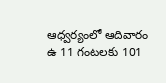ఆధ్వర్యంలో ఆదివారం ఉ 11 గంటలకు 101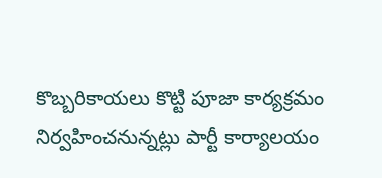కొబ్బరికాయలు కొట్టి పూజా కార్యక్రమం నిర్వహించనున్నట్లు పార్టీ కార్యాలయం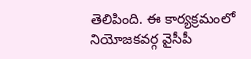తెలిపింది. ఈ కార్యక్రమంలో నియోజకవర్గ వైసీపీ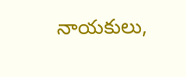నాయకులు,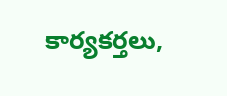కార్యకర్తలు,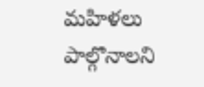మహిళలు పాల్గొనాలని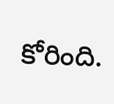కోరింది.